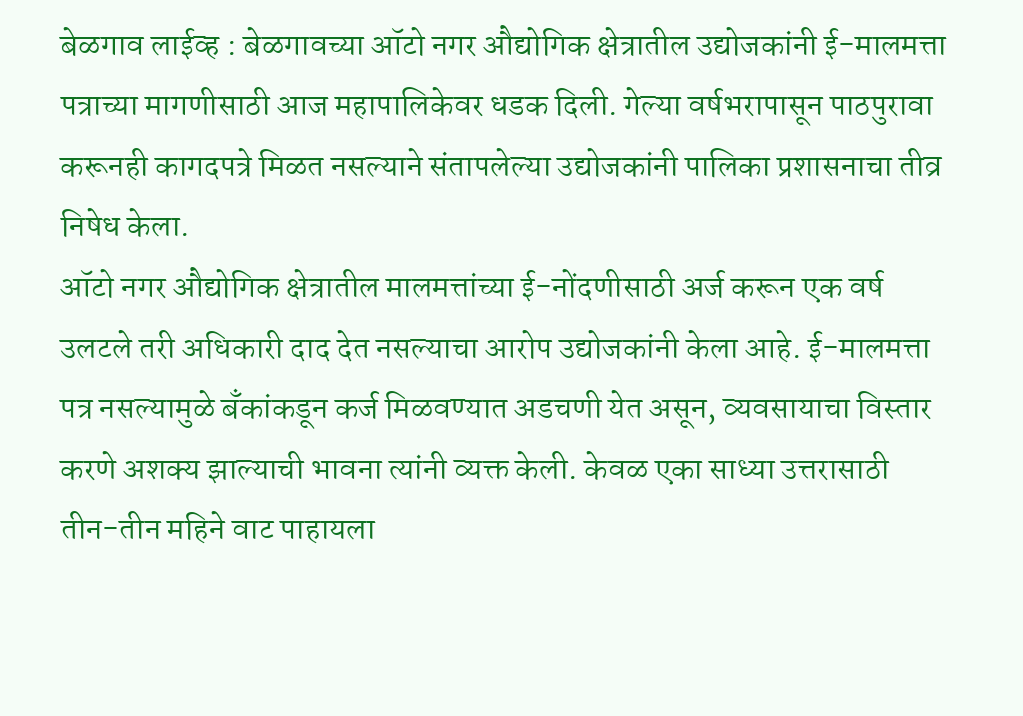बेळगाव लाईव्ह : बेळगावच्या ऑटो नगर औद्योगिक क्षेत्रातील उद्योजकांनी ई-मालमत्ता पत्राच्या मागणीसाठी आज महापालिकेवर धडक दिली. गेल्या वर्षभरापासून पाठपुरावा करूनही कागदपत्रे मिळत नसल्याने संतापलेल्या उद्योजकांनी पालिका प्रशासनाचा तीव्र निषेध केला.
ऑटो नगर औद्योगिक क्षेत्रातील मालमत्तांच्या ई-नोंदणीसाठी अर्ज करून एक वर्ष उलटले तरी अधिकारी दाद देत नसल्याचा आरोप उद्योजकांनी केला आहे. ई-मालमत्ता पत्र नसल्यामुळे बँकांकडून कर्ज मिळवण्यात अडचणी येत असून, व्यवसायाचा विस्तार करणे अशक्य झाल्याची भावना त्यांनी व्यक्त केली. केवळ एका साध्या उत्तरासाठी तीन-तीन महिने वाट पाहायला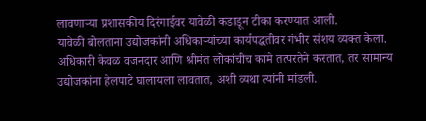लावणाऱ्या प्रशासकीय दिरंगाईवर यावेळी कडाडून टीका करण्यात आली.
यावेळी बोलताना उद्योजकांनी अधिकाऱ्यांच्या कार्यपद्धतीवर गंभीर संशय व्यक्त केला. अधिकारी केवळ वजनदार आणि श्रीमंत लोकांचीच कामे तत्परतेने करतात, तर सामान्य उद्योजकांना हेलपाटे घालायला लावतात, अशी व्यथा त्यांनी मांडली.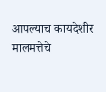आपल्याच कायदेशीर मालमत्तेचे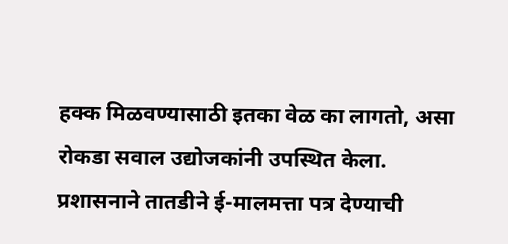हक्क मिळवण्यासाठी इतका वेळ का लागतो, असा रोकडा सवाल उद्योजकांनी उपस्थित केला.
प्रशासनाने तातडीने ई-मालमत्ता पत्र देण्याची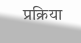प्रक्रिया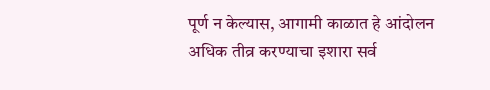पूर्ण न केल्यास, आगामी काळात हे आंदोलन अधिक तीव्र करण्याचा इशारा सर्व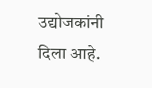उद्योजकांनी दिला आहे.